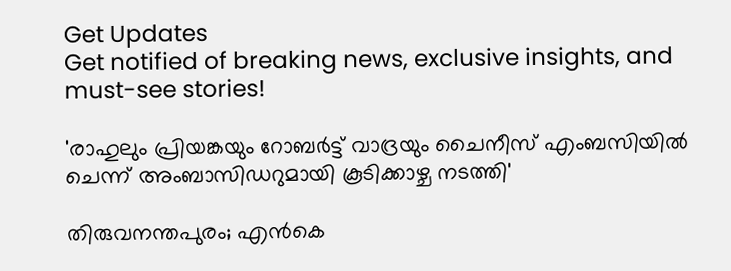Get Updates
Get notified of breaking news, exclusive insights, and must-see stories!

'രാഹുലും പ്രിയങ്കയും റോബർട്ട് വാദ്രയും ചൈനീസ് എംബസിയിൽ ചെന്ന് അംബാസിഡറുമായി കൂടിക്കാഴ്ച നടത്തി'

തിരുവനന്തപുരം; എന്‍കെ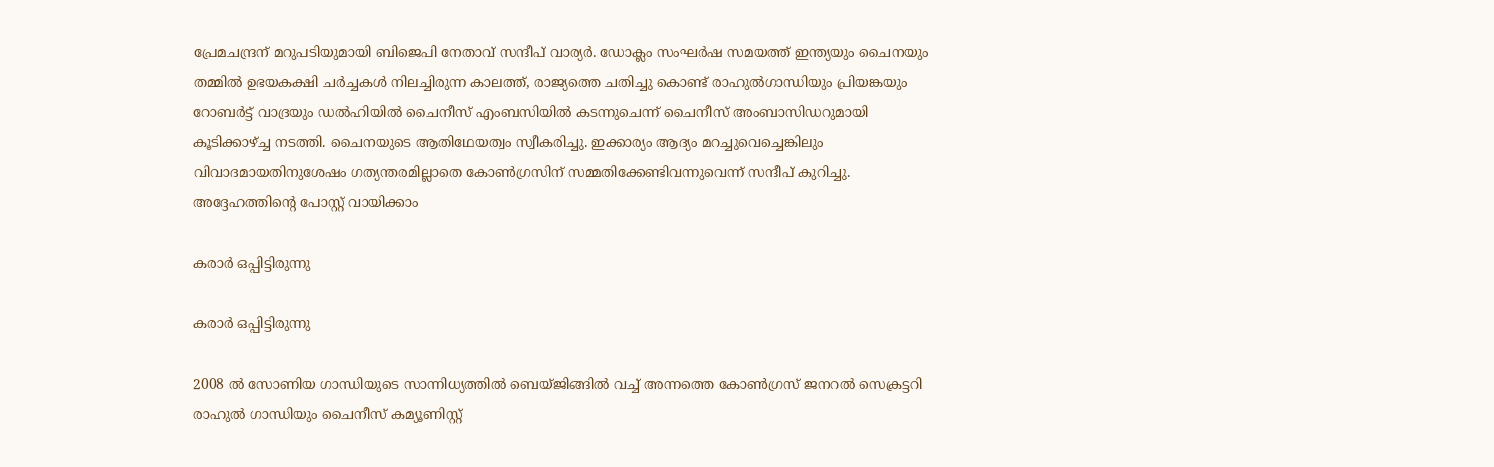പ്രേമചന്ദ്രന് മറുപടിയുമായി ബിജെപി നേതാവ് സന്ദീപ് വാര്യർ. ഡോക്ലം സംഘർഷ സമയത്ത് ഇന്ത്യയും ചൈനയും തമ്മിൽ ഉഭയകക്ഷി ചർച്ചകൾ നിലച്ചിരുന്ന കാലത്ത്, രാജ്യത്തെ ചതിച്ചു കൊണ്ട് രാഹുൽഗാന്ധിയും പ്രിയങ്കയും റോബർട്ട് വാദ്രയും ഡൽഹിയിൽ ചൈനീസ് എംബസിയിൽ കടന്നുചെന്ന് ചൈനീസ് അംബാസിഡറുമായി കൂടിക്കാഴ്ച്ച നടത്തി. ചൈനയുടെ ആതിഥേയത്വം സ്വീകരിച്ചു. ഇക്കാര്യം ആദ്യം മറച്ചുവെച്ചെങ്കിലും വിവാദമായതിനുശേഷം ഗത്യന്തരമില്ലാതെ കോൺഗ്രസിന് സമ്മതിക്കേണ്ടിവന്നുവെന്ന് സന്ദീപ് കുറിച്ചു. അദ്ദേഹത്തിന്റെ പോസ്റ്റ് വായിക്കാം

കരാർ ഒപ്പിട്ടിരുന്നു

കരാർ ഒപ്പിട്ടിരുന്നു

2008 ൽ സോണിയ ഗാന്ധിയുടെ സാന്നിധ്യത്തിൽ ബെയ്ജിങ്ങിൽ വച്ച് അന്നത്തെ കോൺഗ്രസ് ജനറൽ സെക്രട്ടറി രാഹുൽ ഗാന്ധിയും ചൈനീസ് കമ്യൂണിസ്റ്റ്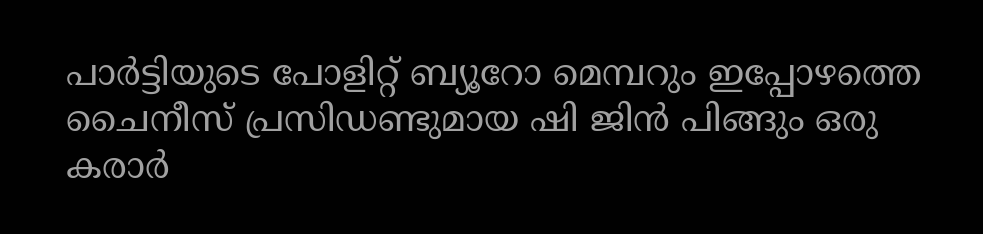പാർട്ടിയുടെ പോളിറ്റ് ബ്യൂറോ മെമ്പറും ഇപ്പോഴത്തെ ചൈനീസ് പ്രസിഡണ്ടുമായ ഷി ജിൻ പിങ്ങും ഒരു കരാർ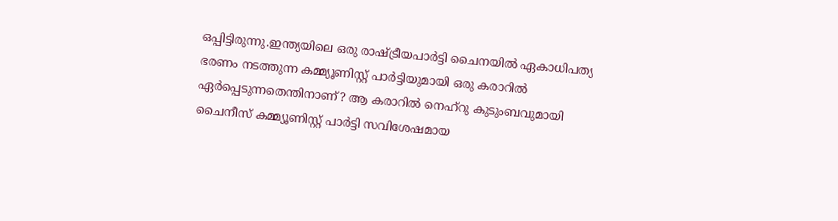ഒപ്പിട്ടിരുന്നു.ഇന്ത്യയിലെ ഒരു രാഷ്ട്രീയപാർട്ടി ചൈനയിൽ ഏകാധിപത്യ ഭരണം നടത്തുന്ന കമ്മ്യൂണിസ്റ്റ് പാർട്ടിയുമായി ഒരു കരാറിൽ ഏർപ്പെടുന്നതെന്തിനാണ്? ആ കരാറിൽ നെഹ്റു കുടുംബവുമായി ചൈനീസ് കമ്മ്യൂണിസ്റ്റ് പാർട്ടി സവിശേഷമായ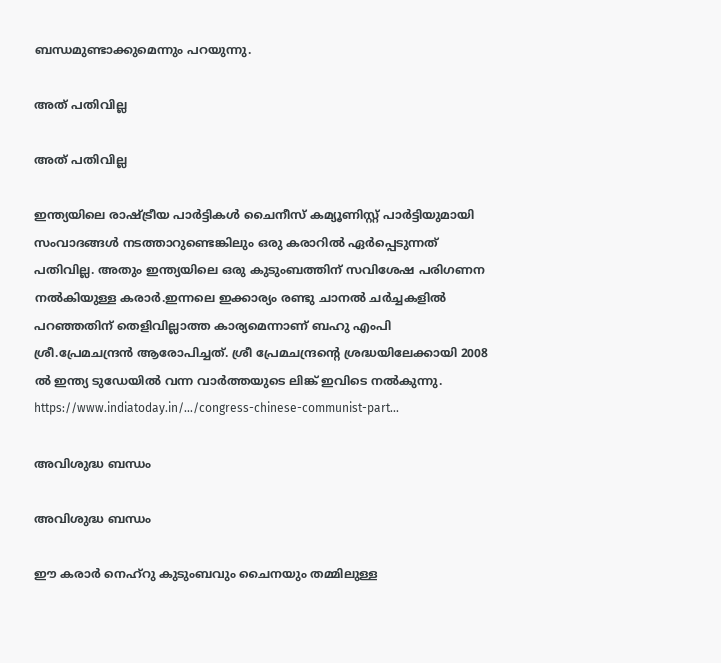ബന്ധമുണ്ടാക്കുമെന്നും പറയുന്നു.

അത് പതിവില്ല

അത് പതിവില്ല

ഇന്ത്യയിലെ രാഷ്ട്രീയ പാർട്ടികൾ ചൈനീസ് കമ്യൂണിസ്റ്റ് പാർട്ടിയുമായി സംവാദങ്ങൾ നടത്താറുണ്ടെങ്കിലും ഒരു കരാറിൽ ഏർപ്പെടുന്നത് പതിവില്ല. അതും ഇന്ത്യയിലെ ഒരു കുടുംബത്തിന് സവിശേഷ പരിഗണന നൽകിയുള്ള കരാർ.ഇന്നലെ ഇക്കാര്യം രണ്ടു ചാനൽ ചർച്ചകളിൽ പറഞ്ഞതിന് തെളിവില്ലാത്ത കാര്യമെന്നാണ് ബഹു എംപി ശ്രീ.പ്രേമചന്ദ്രൻ ആരോപിച്ചത്. ശ്രീ പ്രേമചന്ദ്രന്റെ ശ്രദ്ധയിലേക്കായി 2008 ൽ ഇന്ത്യ ടുഡേയിൽ വന്ന വാർത്തയുടെ ലിങ്ക് ഇവിടെ നൽകുന്നു. https://www.indiatoday.in/.../congress-chinese-communist-part...

അവിശുദ്ധ ബന്ധം

അവിശുദ്ധ ബന്ധം

ഈ കരാർ നെഹ്റു കുടുംബവും ചൈനയും തമ്മിലുള്ള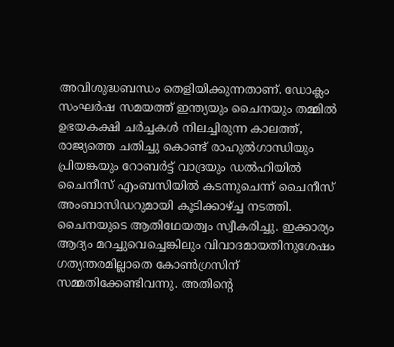അവിശുദ്ധബന്ധം തെളിയിക്കുന്നതാണ്. ഡോക്ലം സംഘർഷ സമയത്ത് ഇന്ത്യയും ചൈനയും തമ്മിൽ ഉഭയകക്ഷി ചർച്ചകൾ നിലച്ചിരുന്ന കാലത്ത്, രാജ്യത്തെ ചതിച്ചു കൊണ്ട് രാഹുൽഗാന്ധിയും പ്രിയങ്കയും റോബർട്ട് വാദ്രയും ഡൽഹിയിൽ ചൈനീസ് എംബസിയിൽ കടന്നുചെന്ന് ചൈനീസ് അംബാസിഡറുമായി കൂടിക്കാഴ്ച്ച നടത്തി. ചൈനയുടെ ആതിഥേയത്വം സ്വീകരിച്ചു. ഇക്കാര്യം ആദ്യം മറച്ചുവെച്ചെങ്കിലും വിവാദമായതിനുശേഷം ഗത്യന്തരമില്ലാതെ കോൺഗ്രസിന് സമ്മതിക്കേണ്ടിവന്നു. അതിന്റെ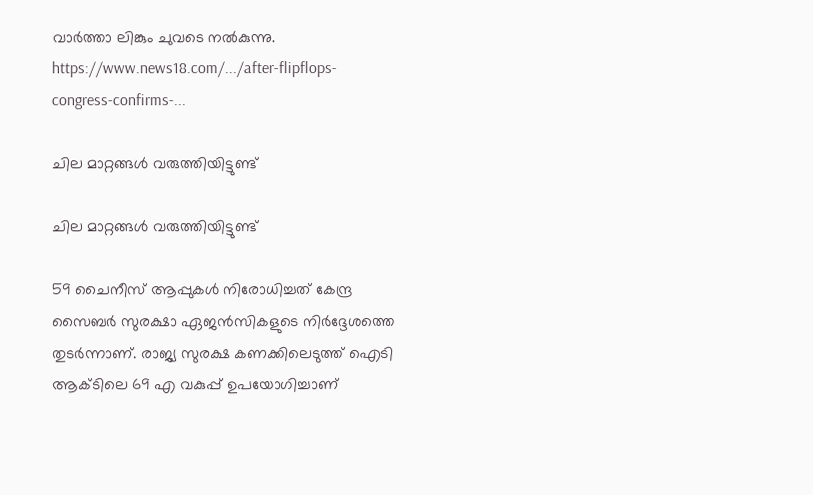വാർത്താ ലിങ്കും ചുവടെ നൽകുന്നു. https://www.news18.com/.../after-flipflops-congress-confirms-...

ചില മാറ്റങ്ങൾ വരുത്തിയിട്ടുണ്ട്

ചില മാറ്റങ്ങൾ വരുത്തിയിട്ടുണ്ട്

59 ചൈനീസ് ആപ്പുകൾ നിരോധിച്ചത് കേന്ദ്ര സൈബർ സുരക്ഷാ ഏജൻസികളുടെ നിർദ്ദേശത്തെ തുടർന്നാണ്. രാജ്യ സുരക്ഷ കണക്കിലെടുത്ത് ഐടി ആക്ടിലെ 69 എ വകുപ്പ് ഉപയോഗിച്ചാണ്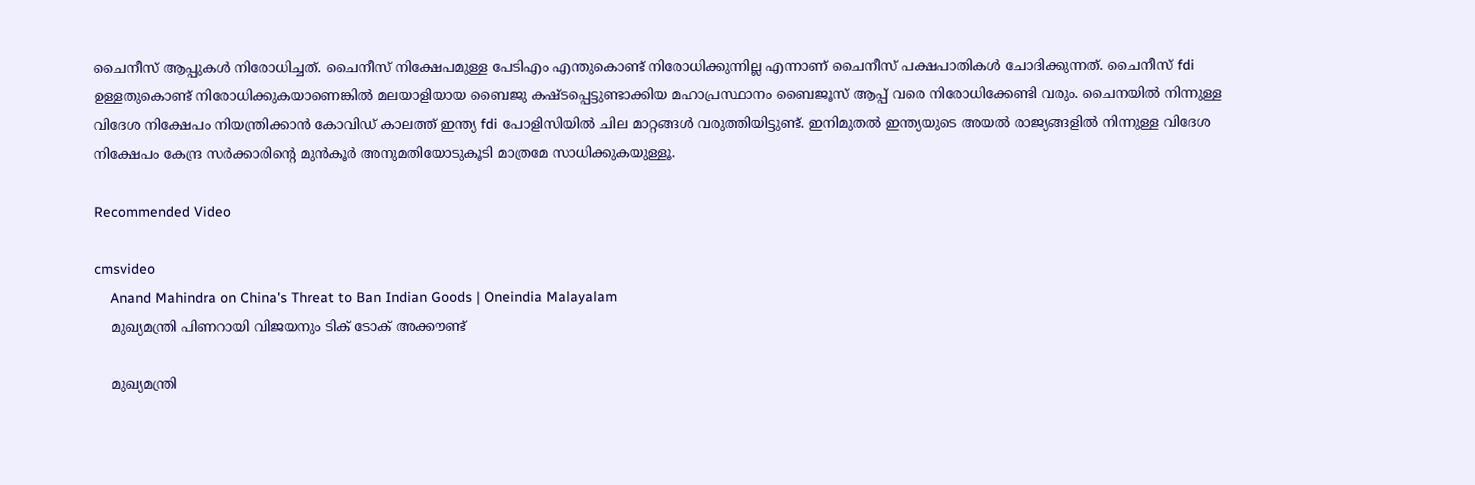ചൈനീസ് ആപ്പുകൾ നിരോധിച്ചത്. ചൈനീസ് നിക്ഷേപമുള്ള പേടിഎം എന്തുകൊണ്ട് നിരോധിക്കുന്നില്ല എന്നാണ് ചൈനീസ് പക്ഷപാതികൾ ചോദിക്കുന്നത്. ചൈനീസ് fdi ഉള്ളതുകൊണ്ട് നിരോധിക്കുകയാണെങ്കിൽ മലയാളിയായ ബൈജു കഷ്ടപ്പെട്ടുണ്ടാക്കിയ മഹാപ്രസ്ഥാനം ബൈജൂസ് ആപ്പ് വരെ നിരോധിക്കേണ്ടി വരും. ചൈനയിൽ നിന്നുള്ള വിദേശ നിക്ഷേപം നിയന്ത്രിക്കാൻ കോവിഡ് കാലത്ത് ഇന്ത്യ fdi പോളിസിയിൽ ചില മാറ്റങ്ങൾ വരുത്തിയിട്ടുണ്ട്. ഇനിമുതൽ ഇന്ത്യയുടെ അയൽ രാജ്യങ്ങളിൽ നിന്നുള്ള വിദേശ നിക്ഷേപം കേന്ദ്ര സർക്കാരിന്റെ മുൻകൂർ അനുമതിയോടുകൂടി മാത്രമേ സാധിക്കുകയുള്ളൂ.

Recommended Video

cmsvideo
    Anand Mahindra on China's Threat to Ban Indian Goods | Oneindia Malayalam
    മുഖ്യമന്ത്രി പിണറായി വിജയനും ടിക് ടോക് അക്കൗണ്ട്

    മുഖ്യമന്ത്രി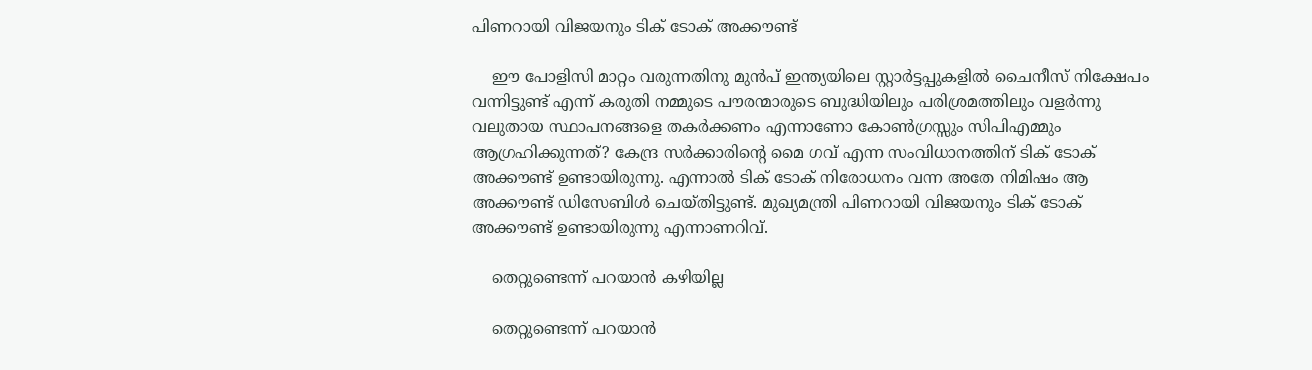പിണറായി വിജയനും ടിക് ടോക് അക്കൗണ്ട്

    ഈ പോളിസി മാറ്റം വരുന്നതിനു മുൻപ് ഇന്ത്യയിലെ സ്റ്റാർട്ടപ്പുകളിൽ ചൈനീസ് നിക്ഷേപം വന്നിട്ടുണ്ട് എന്ന് കരുതി നമ്മുടെ പൗരന്മാരുടെ ബുദ്ധിയിലും പരിശ്രമത്തിലും വളർന്നു വലുതായ സ്ഥാപനങ്ങളെ തകർക്കണം എന്നാണോ കോൺഗ്രസ്സും സിപിഎമ്മും ആഗ്രഹിക്കുന്നത്? കേന്ദ്ര സർക്കാരിന്റെ മൈ ഗവ് എന്ന സംവിധാനത്തിന് ടിക് ടോക് അക്കൗണ്ട് ഉണ്ടായിരുന്നു. എന്നാൽ ടിക് ടോക് നിരോധനം വന്ന അതേ നിമിഷം ആ അക്കൗണ്ട് ഡിസേബിൾ ചെയ്തിട്ടുണ്ട്. മുഖ്യമന്ത്രി പിണറായി വിജയനും ടിക് ടോക് അക്കൗണ്ട് ഉണ്ടായിരുന്നു എന്നാണറിവ്.

    തെറ്റുണ്ടെന്ന് പറയാൻ കഴിയില്ല

    തെറ്റുണ്ടെന്ന് പറയാൻ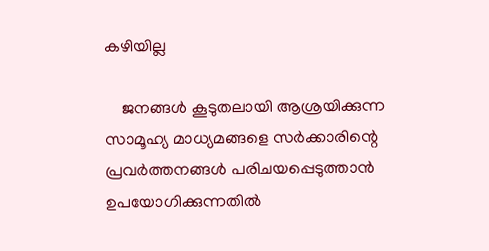കഴിയില്ല

    ജനങ്ങൾ കൂടുതലായി ആശ്രയിക്കുന്ന സാമൂഹ്യ മാധ്യമങ്ങളെ സർക്കാരിന്റെ പ്രവർത്തനങ്ങൾ പരിചയപ്പെടുത്താൻ ഉപയോഗിക്കുന്നതിൽ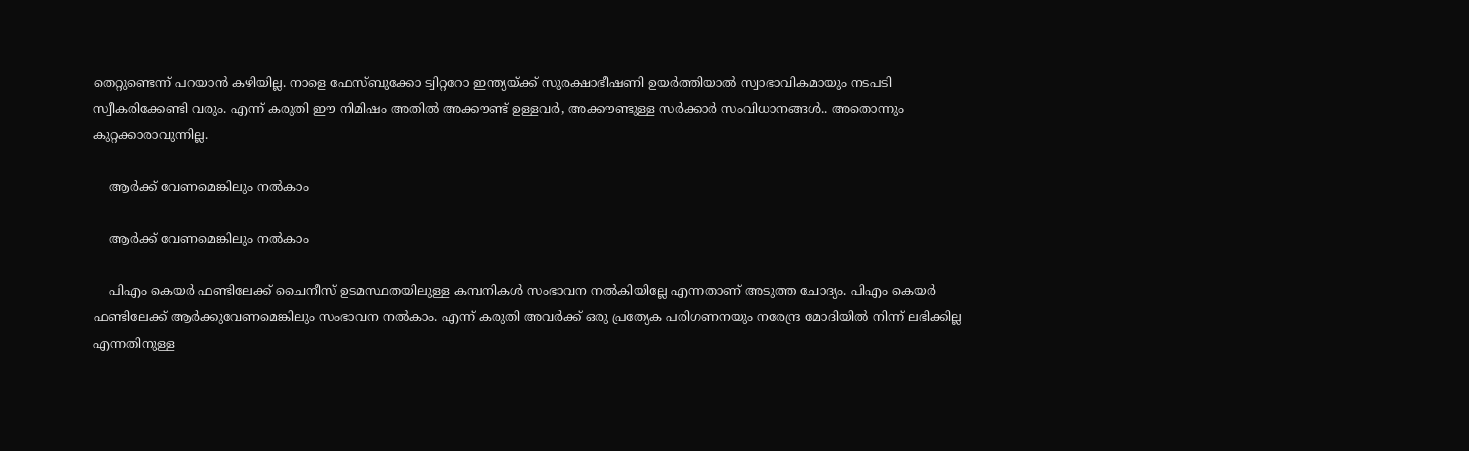തെറ്റുണ്ടെന്ന് പറയാൻ കഴിയില്ല. നാളെ ഫേസ്ബുക്കോ ട്വിറ്ററോ ഇന്ത്യയ്ക്ക് സുരക്ഷാഭീഷണി ഉയർത്തിയാൽ സ്വാഭാവികമായും നടപടി സ്വീകരിക്കേണ്ടി വരും. എന്ന് കരുതി ഈ നിമിഷം അതിൽ അക്കൗണ്ട് ഉള്ളവർ, അക്കൗണ്ടുള്ള സർക്കാർ സംവിധാനങ്ങൾ.. അതൊന്നും കുറ്റക്കാരാവുന്നില്ല.

    ആർക്ക് വേണമെങ്കിലും നൽകാം

    ആർക്ക് വേണമെങ്കിലും നൽകാം

    പിഎം കെയർ ഫണ്ടിലേക്ക് ചൈനീസ് ഉടമസ്ഥതയിലുള്ള കമ്പനികൾ സംഭാവന നൽകിയില്ലേ എന്നതാണ് അടുത്ത ചോദ്യം. പിഎം കെയർ ഫണ്ടിലേക്ക് ആർക്കുവേണമെങ്കിലും സംഭാവന നൽകാം. എന്ന് കരുതി അവർക്ക് ഒരു പ്രത്യേക പരിഗണനയും നരേന്ദ്ര മോദിയിൽ നിന്ന് ലഭിക്കില്ല എന്നതിനുള്ള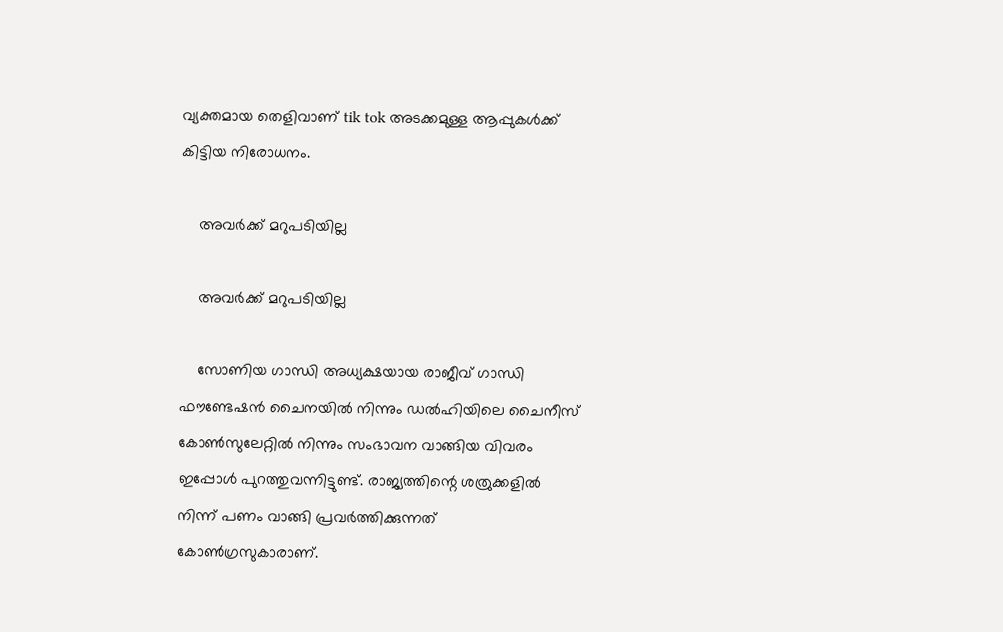വ്യക്തമായ തെളിവാണ് tik tok അടക്കമുള്ള ആപ്പുകൾക്ക് കിട്ടിയ നിരോധനം.

    അവർക്ക് മറുപടിയില്ല

    അവർക്ക് മറുപടിയില്ല

    സോണിയ ഗാന്ധി അധ്യക്ഷയായ രാജീവ് ഗാന്ധി ഫൗണ്ടേഷൻ ചൈനയിൽ നിന്നും ഡൽഹിയിലെ ചൈനീസ് കോൺസുലേറ്റിൽ നിന്നും സംഭാവന വാങ്ങിയ വിവരം ഇപ്പോൾ പുറത്തുവന്നിട്ടുണ്ട്. രാജ്യത്തിന്റെ ശത്രുക്കളിൽ നിന്ന് പണം വാങ്ങി പ്രവർത്തിക്കുന്നത് കോൺഗ്രസുകാരാണ്.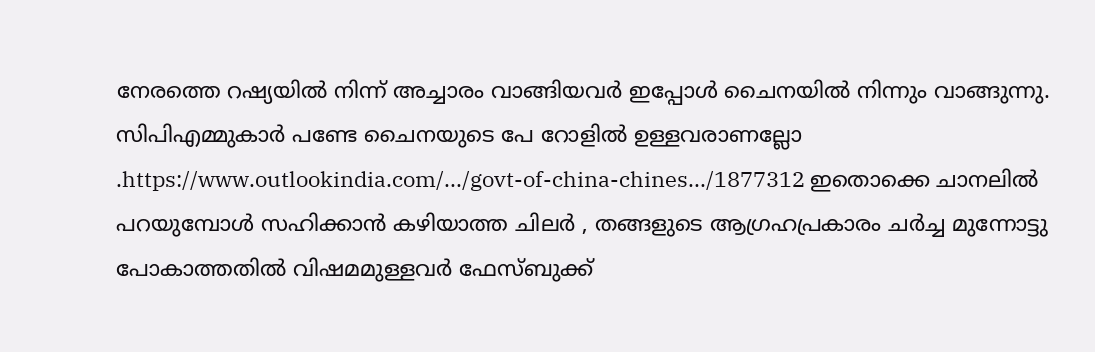നേരത്തെ റഷ്യയിൽ നിന്ന് അച്ചാരം വാങ്ങിയവർ ഇപ്പോൾ ചൈനയിൽ നിന്നും വാങ്ങുന്നു. സിപിഎമ്മുകാർ പണ്ടേ ചൈനയുടെ പേ റോളിൽ ഉള്ളവരാണല്ലോ .https://www.outlookindia.com/.../govt-of-china-chines.../1877312 ഇതൊക്കെ ചാനലിൽ പറയുമ്പോൾ സഹിക്കാൻ കഴിയാത്ത ചിലർ , തങ്ങളുടെ ആഗ്രഹപ്രകാരം ചർച്ച മുന്നോട്ടു പോകാത്തതിൽ വിഷമമുള്ളവർ ഫേസ്ബുക്ക്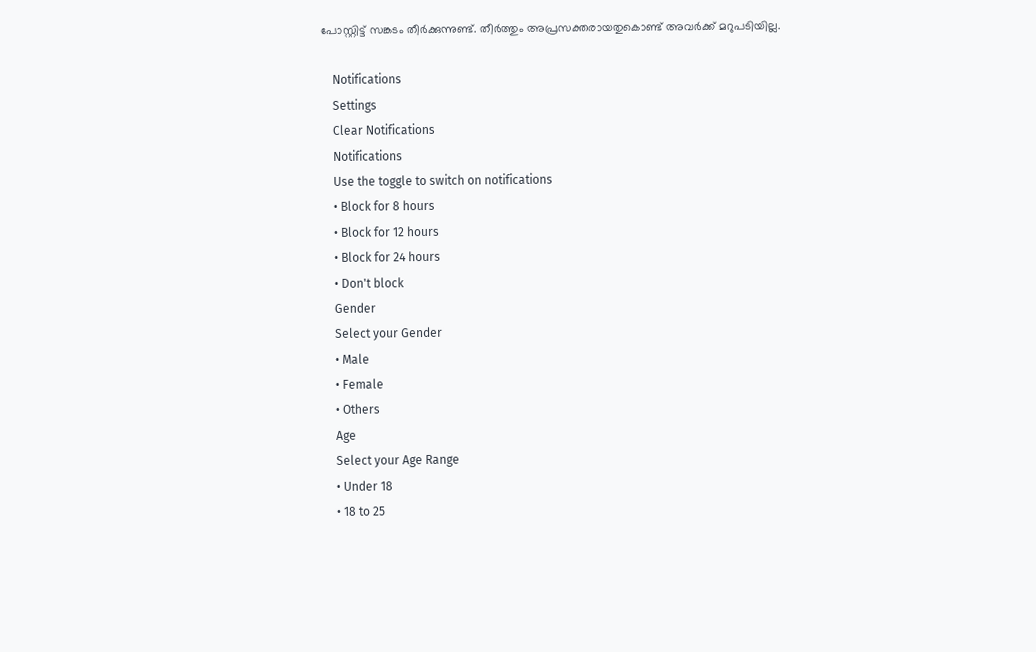പോസ്റ്റിട്ട് സങ്കടം തീർക്കുന്നുണ്ട്. തീർത്തും അപ്രസക്തരായതുകൊണ്ട് അവർക്ക് മറുപടിയില്ല.

    Notifications
    Settings
    Clear Notifications
    Notifications
    Use the toggle to switch on notifications
    • Block for 8 hours
    • Block for 12 hours
    • Block for 24 hours
    • Don't block
    Gender
    Select your Gender
    • Male
    • Female
    • Others
    Age
    Select your Age Range
    • Under 18
    • 18 to 25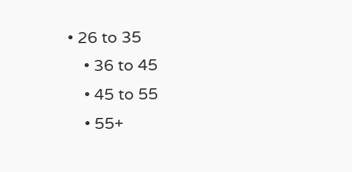• 26 to 35
    • 36 to 45
    • 45 to 55
    • 55+